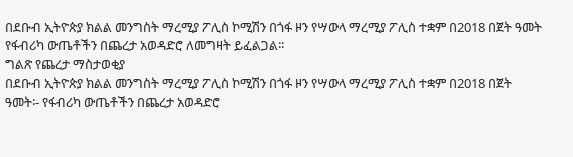በደቡብ ኢትዮጵያ ክልል መንግስት ማረሚያ ፖሊስ ኮሚሽን በጎፋ ዞን የሣውላ ማረሚያ ፖሊስ ተቋም በ2018 በጀት ዓመት የፋብሪካ ውጤቶችን በጨረታ አወዳድሮ ለመግዛት ይፈልጋል፡፡
ግልጽ የጨረታ ማስታወቂያ
በደቡብ ኢትዮጵያ ክልል መንግስት ማረሚያ ፖሊስ ኮሚሽን በጎፋ ዞን የሣውላ ማረሚያ ፖሊስ ተቋም በ2018 በጀት ዓመት፡- የፋብሪካ ውጤቶችን በጨረታ አወዳድሮ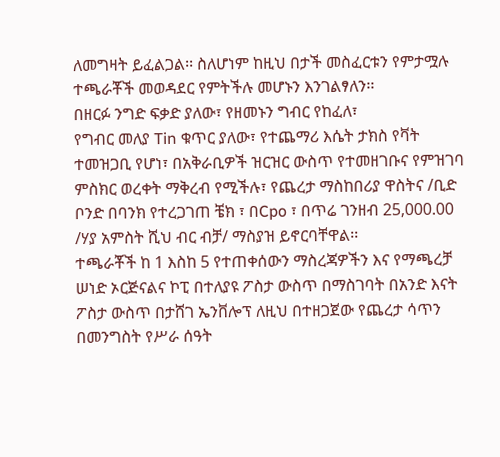ለመግዛት ይፈልጋል፡፡ ስለሆነም ከዚህ በታች መስፈርቱን የምታሟሉ ተጫራቾች መወዳደር የምትችሉ መሆኑን እንገልፃለን፡፡
በዘርፉ ንግድ ፍቃድ ያለው፣ የዘመኑን ግብር የከፈለ፣
የግብር መለያ Tin ቁጥር ያለው፣ የተጨማሪ እሴት ታክስ የቫት ተመዝጋቢ የሆነ፣ በአቅራቢዎች ዝርዝር ውስጥ የተመዘገቡና የምዝገባ ምስክር ወረቀት ማቅረብ የሚችሉ፣ የጨረታ ማስከበሪያ ዋስትና /ቢድ ቦንድ በባንክ የተረጋገጠ ቼክ ፣ በCpo ፣ በጥሬ ገንዘብ 25,000.00 /ሃያ አምስት ሺህ ብር ብቻ/ ማስያዝ ይኖርባቸዋል፡፡
ተጫራቾች ከ 1 እስከ 5 የተጠቀሰውን ማስረጃዎችን እና የማጫረቻ ሠነድ ኦርጅናልና ኮፒ በተለያዩ ፖስታ ውስጥ በማስገባት በአንድ እናት ፖስታ ውስጥ በታሸገ ኤንቨሎፕ ለዚህ በተዘጋጀው የጨረታ ሳጥን በመንግስት የሥራ ሰዓት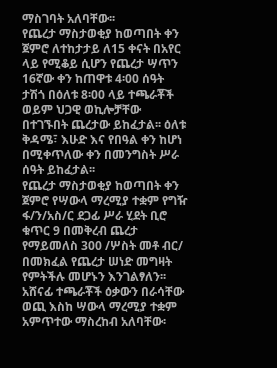ማስገባት አለባቸው፡፡
የጨረታ ማስታወቂያ ከወጣበት ቀን ጀምሮ ለተከታታይ ለ15 ቀናት በአየር ላይ የሚቆይ ሲሆን የጨረታ ሣጥን 16ኛው ቀን ከጠዋቱ 4፡00 ሰዓት ታሽጎ በዕለቱ 8፡00 ላይ ተጫራቾች ወይም ህጋዊ ወኪሎቻቸው በተገኙበት ጨረታው ይከፈታል፡፡ ዕለቱ ቅዳሜ፣ እሁድ እና የበዓል ቀን ከሆነ በሚቀጥለው ቀን በመንግስት ሥራ ሰዓት ይከፈታል፡፡
የጨረታ ማስታወቂያ ከወጣበት ቀን ጀምሮ የሣውላ ማረሚያ ተቋም የግዥ ፋ/ን/አስ/ር ደጋፊ ሥራ ሂደት ቢሮ ቁጥር 9 በመቅረብ ጨረታ የማይመለስ 300 /ሦስት መቶ ብር/ በመክፈል የጨረታ ሠነድ መግዛት የምትችሉ መሆኑን እንገልፃለን፡፡
አሸናፊ ተጫራቾች ዕቃውን በራሳቸው ወጪ እስከ ሣውላ ማረሚያ ተቋም አምጥተው ማስረከብ አለባቸው፡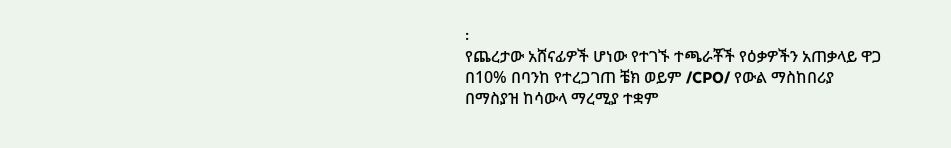፡
የጨረታው አሸናፊዎች ሆነው የተገኙ ተጫራቾች የዕቃዎችን አጠቃላይ ዋጋ በ10% በባንከ የተረጋገጠ ቼክ ወይም /CPO/ የውል ማስከበሪያ በማስያዝ ከሳውላ ማረሚያ ተቋም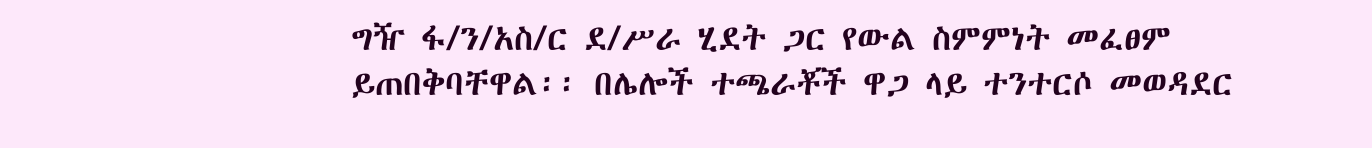ግዥ ፋ/ን/አስ/ር ደ/ሥራ ሂደት ጋር የውል ስምምነት መፈፀም ይጠበቅባቸዋል፡፡ በሌሎች ተጫራቾች ዋጋ ላይ ተንተርሶ መወዳደር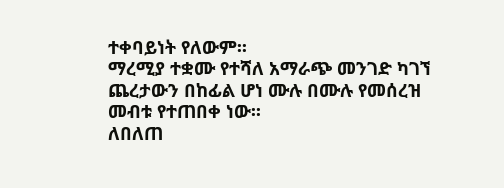ተቀባይነት የለውም፡፡
ማረሚያ ተቋሙ የተሻለ አማራጭ መንገድ ካገኘ ጨረታውን በከፊል ሆነ ሙሉ በሙሉ የመሰረዝ መብቱ የተጠበቀ ነው፡፡
ለበለጠ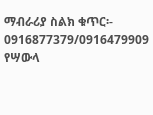ማብራሪያ ስልክ ቁጥር፡- 0916877379/0916479909
የሣውላ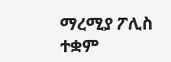ማረሚያ ፖሊስ ተቋም